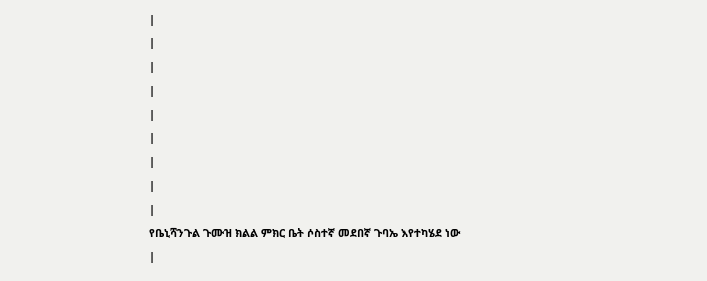|
|
|
|
|
|
|
|
|
የቤኒሻንጉል ጉሙዝ ክልል ምክር ቤት ሶስተኛ መደበኛ ጉባኤ እየተካሄደ ነው
|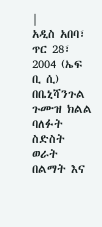|
አዲስ አበባ፣ ጥር 28፣ 2004 (ኤፍ ቢ ሲ) በቤኒሻንጉል ጉሙዝ ክልል ባለፉት ስድስት ወራት በልማት እና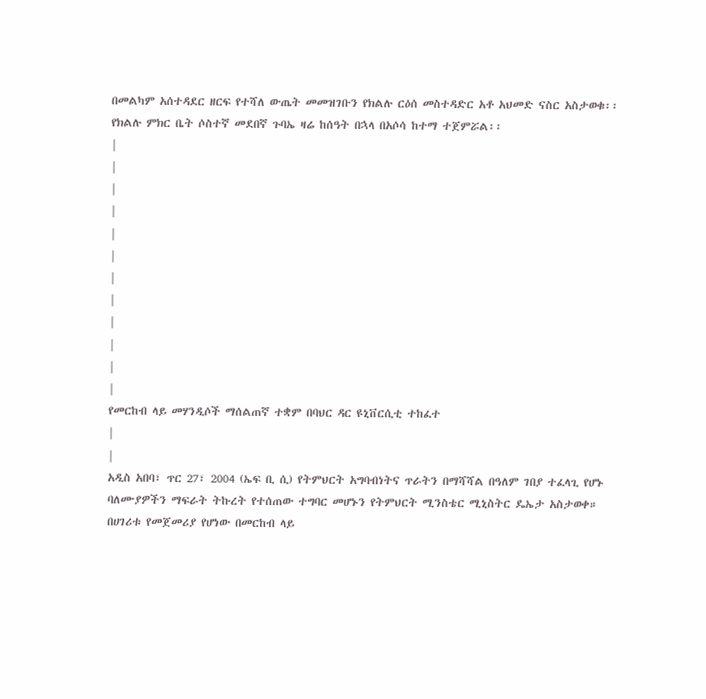በመልካም አሰተዳደር ዘርፍ የተሻለ ውጤት መመዝገቡን የክልሉ ርዕሰ መስተዳድር አቶ አህመድ ናስር አስታወቁ፡፡ የክልሉ ምክር ቤት ሶስተኛ መደበኛ ጉባኤ ዛሬ ከሰዓት በኋላ በአሶሳ ከተማ ተጀምሯል፡፡
|
|
|
|
|
|
|
|
|
|
|
|
የመርከብ ላይ መሃንዲሶች ማሰልጠኛ ተቋም በባህር ዳር ዩኒቨርሲቲ ተከፈተ
|
|
አዲስ አበባ፣ ጥር 27፣ 2004 (ኤፍ ቢ ሲ) የትምህርት አግባብነትና ጥራትን በማሻሻል በዓለም ገበያ ተፈላጊ የሆኑ ባለሙያዎችን ማፍራት ትኩረት የተሰጠው ተግባር መሆኑን የትምህርት ሚንስቴር ሚኒስትር ዴኤታ አስታወቀ። በሀገሪቱ የመጀመሪያ የሆነው በመርከብ ላይ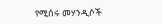የሚሰሩ መሃንዲሶች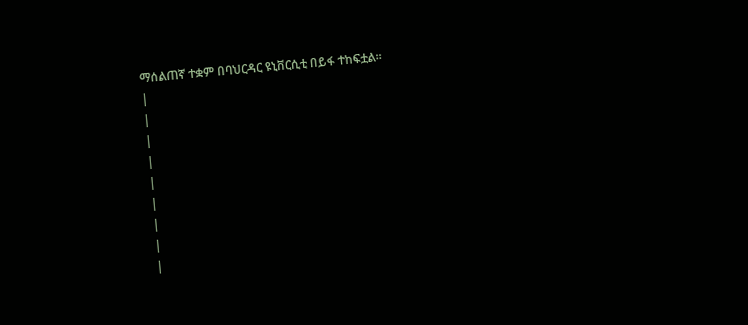ማሰልጠኛ ተቋም በባህርዳር ዩኒቨርሲቲ በይፋ ተከፍቷል።
|
|
|
|
|
|
|
|
|